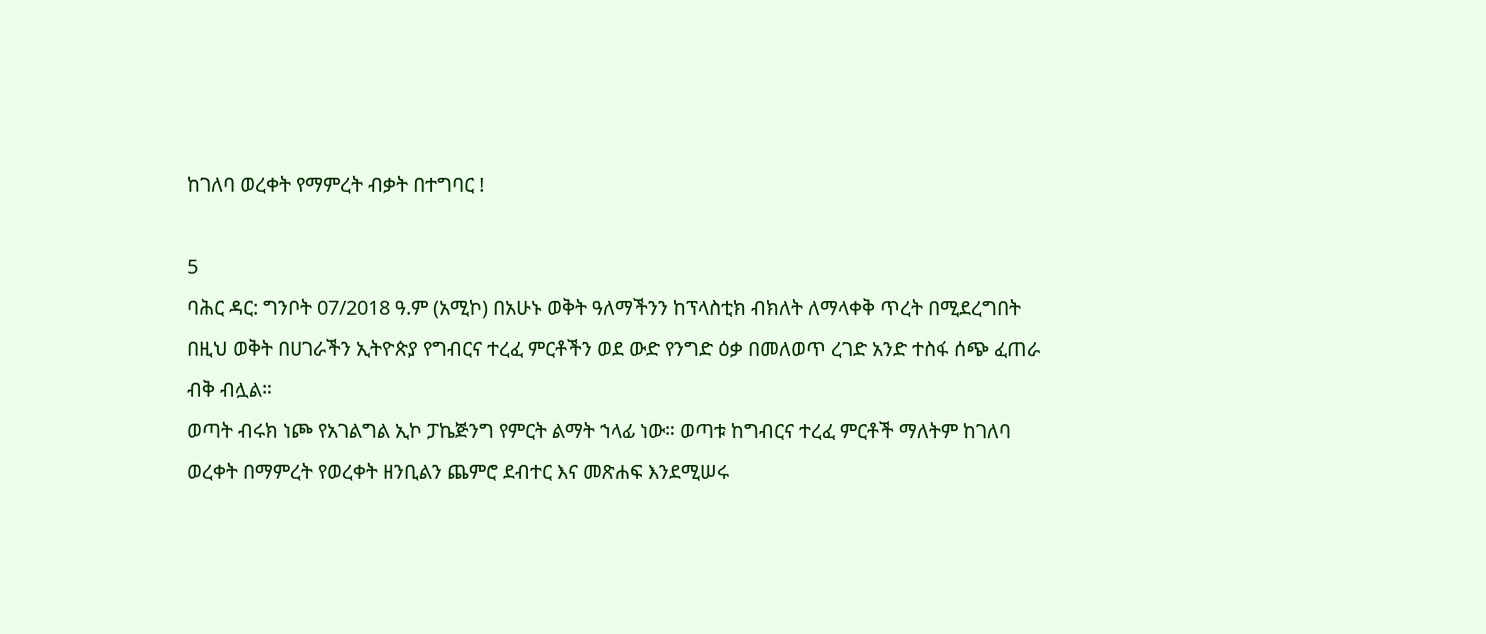ከገለባ ወረቀት የማምረት ብቃት በተግባር !

5
ባሕር ዳር: ግንቦት 07/2018 ዓ.ም (አሚኮ) በአሁኑ ወቅት ዓለማችንን ከፕላስቲክ ብክለት ለማላቀቅ ጥረት በሚደረግበት በዚህ ወቅት በሀገራችን ኢትዮጵያ የግብርና ተረፈ ምርቶችን ወደ ውድ የንግድ ዕቃ በመለወጥ ረገድ አንድ ተስፋ ሰጭ ፈጠራ ብቅ ብሏል።
ወጣት ብሩክ ነጮ የአገልግል ኢኮ ፓኬጅንግ የምርት ልማት ኀላፊ ነው። ወጣቱ ከግብርና ተረፈ ምርቶች ማለትም ከገለባ ወረቀት በማምረት የወረቀት ዘንቢልን ጨምሮ ደብተር እና መጽሐፍ እንደሚሠሩ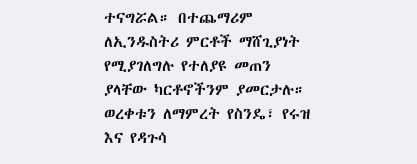ተናግሯል። በተጨማሪም ለኢንዱስትሪ ምርቶች ማሸጊያነት የሚያገለግሉ የተለያዩ መጠን ያላቸው ካርቶኖችንም ያመርታሉ።
ወረቀቱን ለማምረት የስንዴ፣ የሩዝ እና የዳጉሳ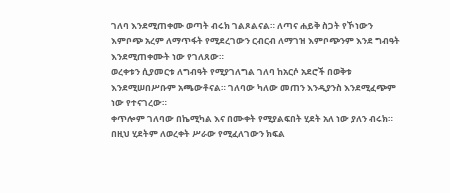ገለባ እንደሚጠቀሙ ወጣት ብሩክ ገልጾልናል። ለጣና ሐይቅ ስጋት የኾነውን እምቦጭ አረም ለማጥፋት የሚደረገውን ርብርብ ለማገዝ እምቦጭንም እንደ ግብዓት እንደሚጠቀሙት ነው የገለጸው።
ወረቀቱን ሲያመርቱ ለግብዓት የሚያገለግል ገለባ ከአርሶ አደሮች በወቅቱ እንደሚሠበሥቡም አጫውቶናል። ገለባው ካለው መጠን እንዲያንስ እንደሚፈጭም ነው የተናገረው።
ቀጥሎም ገለባው በኬሚካል እና በሙቀት የሚያልፍበት ሂደት አለ ነው ያለን ብሩክ። በዚህ ሂደትም ለወረቀት ሥራው የሚፈለገውን ክፍል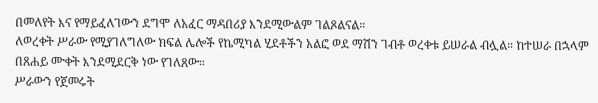በመለየት እና የማይፈለገውን ደግሞ ለአፈር ማዳበሪያ እንደሚውልም ገልጾልናል።
ለወረቀት ሥራው የሚያገለግለው ክፍል ሌሎች የኬሚካል ሂደቶችን አልፎ ወደ ማሽን ገብቶ ወረቀቱ ይሠራል ብሏል። ከተሠራ በኋላም በጸሐይ ሙቀት እንደሚደርቅ ነው የገለጸው።
ሥራውን የጀመሩት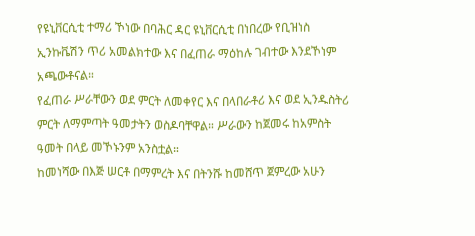የዩኒቨርሲቲ ተማሪ ኾነው በባሕር ዳር ዩኒቨርሲቲ በነበረው የቢዝነስ ኢንኩቬሽን ጥሪ አመልክተው እና በፈጠራ ማዕከሉ ገብተው እንደኾነም አጫውቶናል።
የፈጠራ ሥራቸውን ወደ ምርት ለመቀየር እና በላበራቶሪ እና ወደ ኢንዱስትሪ ምርት ለማምጣት ዓመታትን ወስዶባቸዋል። ሥራውን ከጀመሩ ከአምስት ዓመት በላይ መኾኑንም አንስቷል።
ከመነሻው በእጅ ሠርቶ በማምረት እና በትንሹ ከመሸጥ ጀምረው አሁን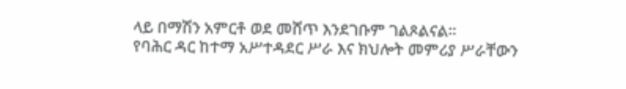ላይ በማሽን አምርቶ ወደ መሸጥ እንደገቡም ገልጾልናል።
የባሕር ዳር ከተማ አሥተዳደር ሥራ እና ክህሎት መምሪያ ሥራቸውን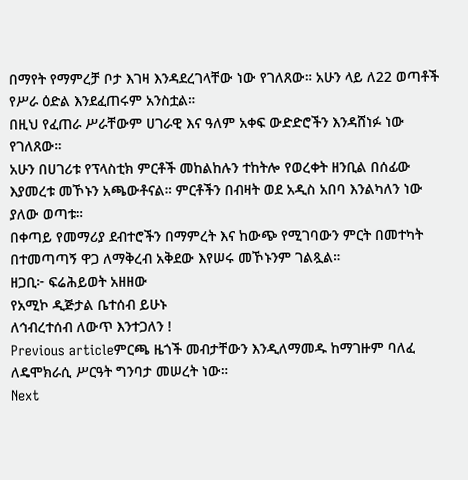በማየት የማምረቻ ቦታ እገዛ እንዳደረገላቸው ነው የገለጸው። አሁን ላይ ለ22 ወጣቶች የሥራ ዕድል እንደፈጠሩም አንስቷል።
በዚህ የፈጠራ ሥራቸውም ሀገራዊ እና ዓለም አቀፍ ውድድሮችን እንዳሸነፉ ነው የገለጸው።
አሁን በሀገሪቱ የፕላስቲክ ምርቶች መከልከሉን ተከትሎ የወረቀት ዘንቢል በሰፊው እያመረቱ መኾኑን አጫውቶናል። ምርቶችን በብዛት ወደ አዲስ አበባ እንልካለን ነው ያለው ወጣቱ።
በቀጣይ የመማሪያ ደብተሮችን በማምረት እና ከውጭ የሚገባውን ምርት በመተካት በተመጣጣኝ ዋጋ ለማቅረብ አቅደው እየሠሩ መኾኑንም ገልጿል።
ዘጋቢ፦ ፍሬሕይወት አዘዘው
የአሚኮ ዲጅታል ቤተሰብ ይሁኑ
ለኅብረተሰብ ለውጥ እንተጋለን !
Previous articleምርጫ ዜጎች መብታቸውን እንዲለማመዱ ከማገዙም ባለፈ ለዴሞክራሲ ሥርዓት ግንባታ መሠረት ነው።
Next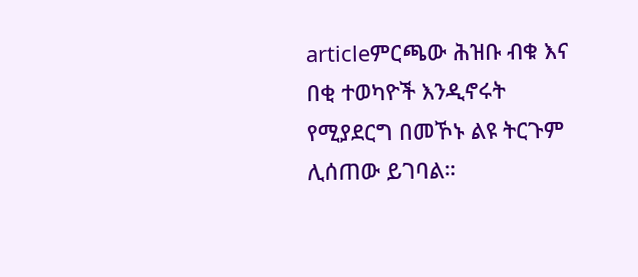articleምርጫው ሕዝቡ ብቁ እና በቂ ተወካዮች እንዲኖሩት የሚያደርግ በመኾኑ ልዩ ትርጉም ሊሰጠው ይገባል።